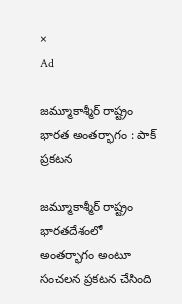×
Ad

జమ్మూకాశ్మీర్ రాష్ట్రం భారత అంతర్భాగం : పాక్ ప్రకటన

జమ్మూకాశ్మీర్ రాష్ట్రం భారతదేశంలో అంతర్భాగం అంటూ సంచలన ప్రకటన చేసింది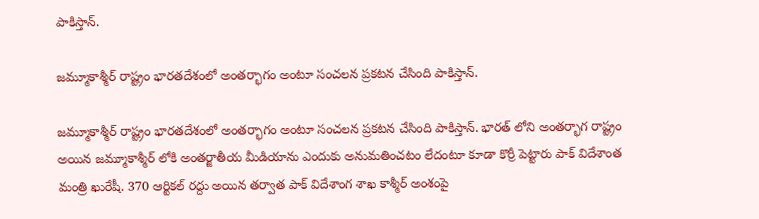పాకిస్తాన్.

జమ్మూకాశ్మీర్ రాష్ట్రం భారతదేశంలో అంతర్భాగం అంటూ సంచలన ప్రకటన చేసింది పాకిస్తాన్.

జమ్మూకాశ్మీర్ రాష్ట్రం భారతదేశంలో అంతర్భాగం అంటూ సంచలన ప్రకటన చేసింది పాకిస్తాన్. భారత్ లోని అంతర్భాగ రాష్ట్రం అయిన జమ్మూకాశ్మీర్ లోకి అంతర్జాతీయ మీడియాను ఎందుకు అనుమతించటం లేదంటూ కూడా కొర్రీ పెట్టారు పాక్ విదేశాంత మంత్రి ఖురేషీ. 370 ఆర్టికల్ రద్దు అయిన తర్వాత పాక్ విదేశాంగ శాఖ కాశ్మీర్ అంశంపై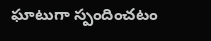ఘాటుగా స్పందించటం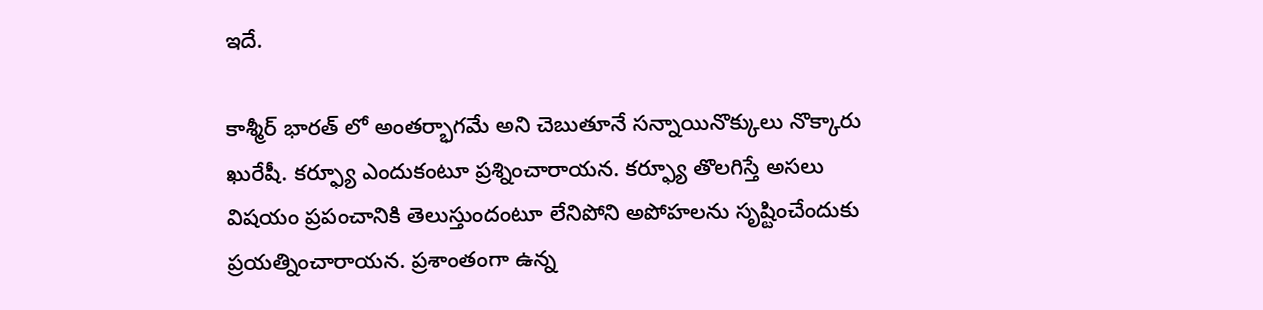ఇదే.

కాశ్మీర్ భారత్ లో అంతర్భాగమే అని చెబుతూనే సన్నాయినొక్కులు నొక్కారు ఖురేషీ. కర్ఫ్యూ ఎందుకంటూ ప్రశ్నించారాయన. కర్ఫ్యూ తొలగిస్తే అసలు విషయం ప్రపంచానికి తెలుస్తుందంటూ లేనిపోని అపోహలను సృష్టించేందుకు ప్రయత్నించారాయన. ప్రశాంతంగా ఉన్న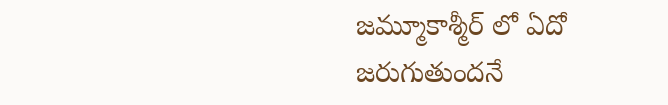జమ్మూకాశ్మీర్ లో ఏదో జరుగుతుందనే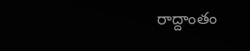రాద్దాంతం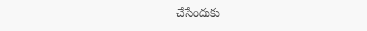చేసేందుకు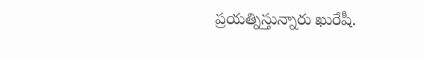ప్రయత్నిస్తున్నారు ఖురేషీ.